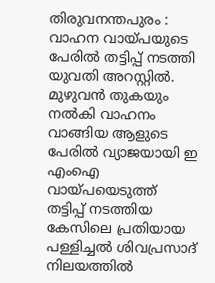തിരുവനന്തപുരം : വാഹന വായ്പയുടെ പേരിൽ തട്ടിപ്പ് നടത്തി യുവതി അറസ്റ്റിൽ. മുഴുവൻ തുകയും നൽകി വാഹനം വാങ്ങിയ ആളുടെ പേരിൽ വ്യാജയായി ഇ എംഐ വായ്പയെടുത്ത് തട്ടിപ്പ് നടത്തിയ കേസിലെ പ്രതിയായ പള്ളിച്ചൽ ശിവപ്രസാദ് നിലയത്തിൽ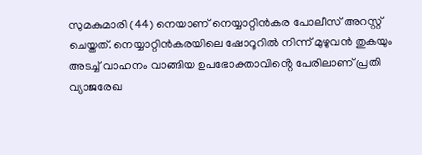സുമകുമാരി (44) നെയാണ് നെയ്യാറ്റിൻകര പോലീസ് അറസ്റ്റ് ചെയ്തത്. നെയ്യാറ്റിൻകരയിലെ ഷോറൂറിൽ നിന്ന് മുഴുവൻ തുകയും അടച്ച് വാഹനം വാങ്ങിയ ഉപഭോക്താവിൻ്റെ പേരിലാണ് പ്രതി വ്യാജരേഖ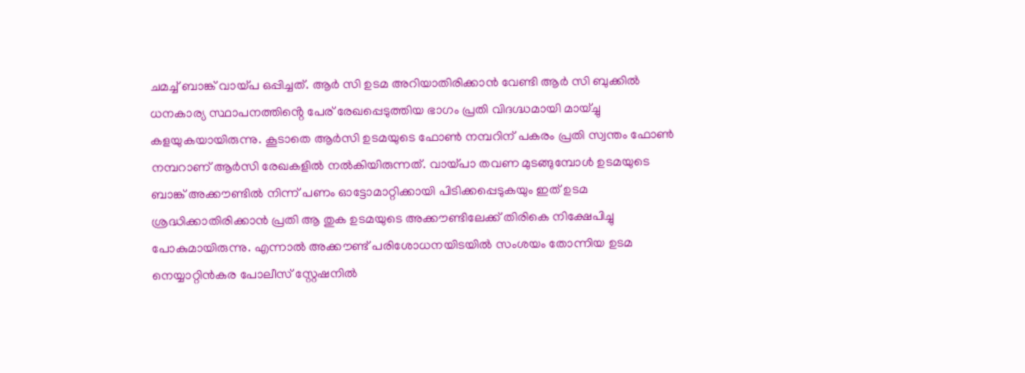ചമച്ച് ബാങ്ക് വായ്പ ഒപ്പിച്ചത്. ആർ സി ഉടമ അറിയാതിരിക്കാൻ വേണ്ടി ആർ സി ബുക്കിൽ ധനകാര്യ സ്ഥാപനത്തിൻ്റെ പേര് രേഖപ്പെടുത്തിയ ഭാഗം പ്രതി വിദഗ്ദ്ധമായി മായ്ച്ചു കളയുകയായിരുന്നു. കൂടാതെ ആർസി ഉടമയുടെ ഫോൺ നമ്പറിന് പകരം പ്രതി സ്വന്തം ഫോൺ നമ്പറാണ് ആർസി രേഖകളിൽ നൽകിയിരുന്നത്. വായ്പാ തവണ മുടങ്ങുമ്പോൾ ഉടമയുടെ ബാങ്ക് അക്കൗണ്ടിൽ നിന്ന് പണം ഓട്ടോമാറ്റിക്കായി പിടിക്കപ്പെടുകയും ഇത് ഉടമ ശ്രദ്ധിക്കാതിരിക്കാൻ പ്രതി ആ തുക ഉടമയുടെ അക്കൗണ്ടിലേക്ക് തിരികെ നിക്ഷേപിച്ചു പോകുമായിരുന്നു. എന്നാൽ അക്കൗണ്ട് പരിശോധനയിടയിൽ സംശയം തോന്നിയ ഉടമ നെയ്യാറ്റിൻകര പോലീസ് സ്റ്റേഷനിൽ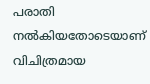പരാതി നൽകിയതോടെയാണ് വിചിത്രമായ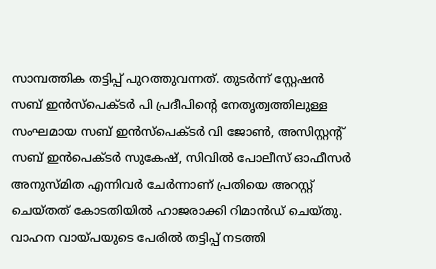സാമ്പത്തിക തട്ടിപ്പ് പുറത്തുവന്നത്. തുടർന്ന് സ്റ്റേഷൻ സബ് ഇൻസ്പെക്ടർ പി പ്രദീപിൻ്റെ നേതൃത്വത്തിലുള്ള സംഘമായ സബ് ഇൻസ്പെക്ടർ വി ജോൺ, അസിസ്റ്റൻ്റ് സബ് ഇൻപെക്ടർ സുകേഷ്, സിവിൽ പോലീസ് ഓഫീസർ അനുസ്മിത എന്നിവർ ചേർന്നാണ് പ്രതിയെ അറസ്റ്റ് ചെയ്തത് കോടതിയിൽ ഹാജരാക്കി റിമാൻഡ് ചെയ്തു.
വാഹന വായ്പയുടെ പേരിൽ തട്ടിപ്പ് നടത്തി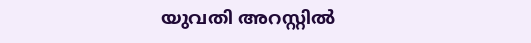യുവതി അറസ്റ്റിൽ